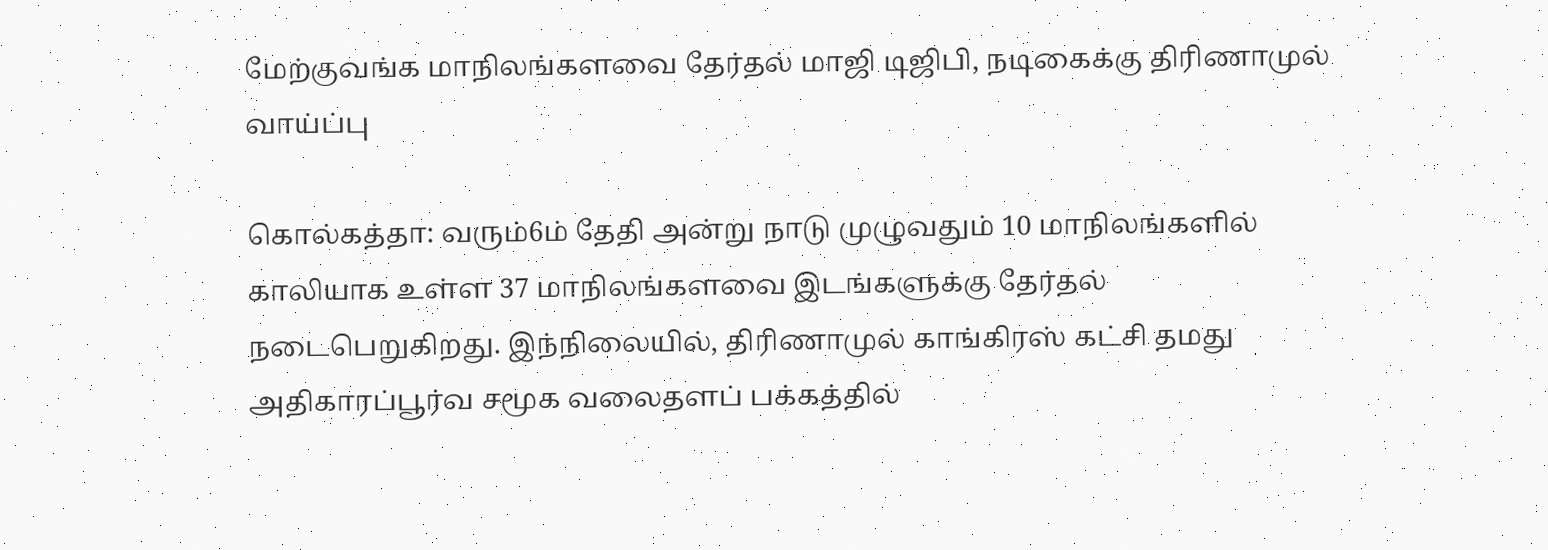மேற்குவங்க மாநிலங்களவை தேர்தல் மாஜி டிஜிபி, நடிகைக்கு திரிணாமுல் வாய்ப்பு

கொல்கத்தா: வரும்6ம் தேதி அன்று நாடு முழுவதும் 10 மாநிலங்களில் காலியாக உள்ள 37 மாநிலங்களவை இடங்களுக்கு தேர்தல் நடைபெறுகிறது. இந்நிலையில், திரிணாமுல் காங்கிரஸ் கட்சி தமது அதிகாரப்பூர்வ சமூக வலைதளப் பக்கத்தில்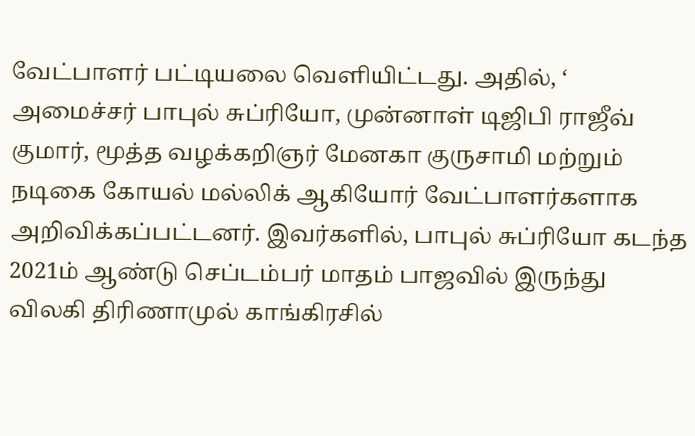வேட்பாளர் பட்டியலை வெளியிட்டது. அதில், ‘ அமைச்சர் பாபுல் சுப்ரியோ, முன்னாள் டிஜிபி ராஜீவ் குமார், மூத்த வழக்கறிஞர் மேனகா குருசாமி மற்றும் நடிகை கோயல் மல்லிக் ஆகியோர் வேட்பாளர்களாக அறிவிக்கப்பட்டனர். இவர்களில், பாபுல் சுப்ரியோ கடந்த 2021ம் ஆண்டு செப்டம்பர் மாதம் பாஜவில் இருந்து விலகி திரிணாமுல் காங்கிரசில்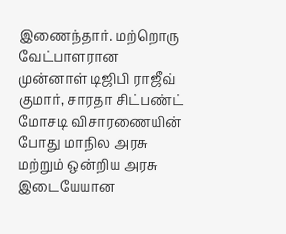இணைந்தார். மற்றொரு வேட்பாளரான முன்னாள் டிஜிபி ராஜீவ் குமார், சாரதா சிட்பண்ட் மோசடி விசாரணையின் போது மாநில அரசு மற்றும் ஒன்றிய அரசு இடையேயான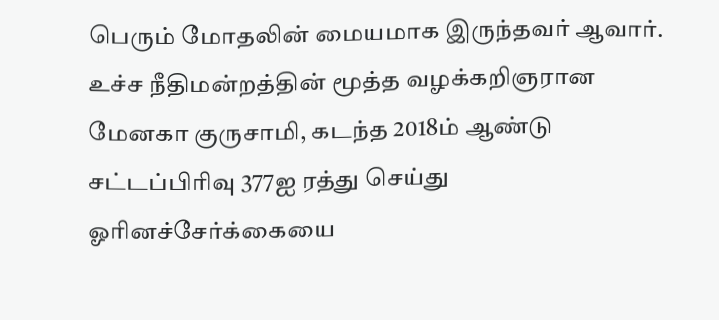பெரும் மோதலின் மையமாக இருந்தவர் ஆவார். உச்ச நீதிமன்றத்தின் மூத்த வழக்கறிஞரான மேனகா குருசாமி, கடந்த 2018ம் ஆண்டு சட்டப்பிரிவு 377ஐ ரத்து செய்து ஓரினச்சேர்க்கையை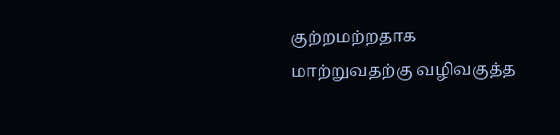குற்றமற்றதாக மாற்றுவதற்கு வழிவகுத்த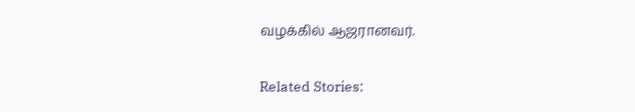வழக்கில் ஆஜரானவர்.

Related Stories: